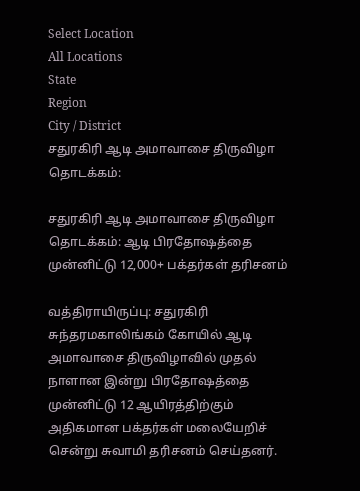Select Location
All Locations
State
Region
City / District
சதுரகிரி ஆடி அமாவாசை திருவிழா தொடக்கம்:

சதுரகிரி ஆடி அமாவாசை திருவிழா தொடக்கம்: ஆடி பிரதோஷத்தை முன்னிட்டு 12,000+ பக்தர்கள் தரிசனம்

வத்திராயிருப்பு: சதுரகிரி சுந்தரமகாலிங்கம் கோயில் ஆடி அமாவாசை திருவிழாவில் முதல் நாளான இன்று பிரதோஷத்தை முன்னிட்டு 12 ஆயிரத்திற்கும் அதிகமான பக்தர்கள் மலையேறிச் சென்று சுவாமி தரிசனம் செய்தனர்.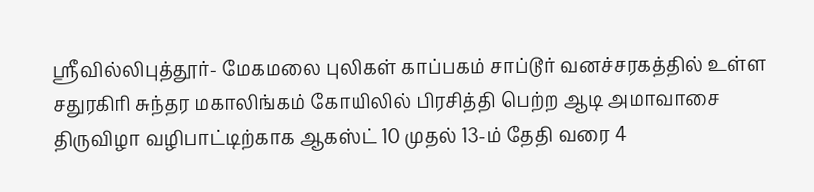ஸ்ரீவில்லிபுத்தூர்- மேகமலை புலிகள் காப்பகம் சாப்டூர் வனச்சரகத்தில் உள்ள சதுரகிரி சுந்தர மகாலிங்கம் கோயிலில் பிரசித்தி பெற்ற ஆடி அமாவாசை திருவிழா வழிபாட்டிற்காக ஆகஸ்ட் 10 முதல் 13-ம் தேதி வரை 4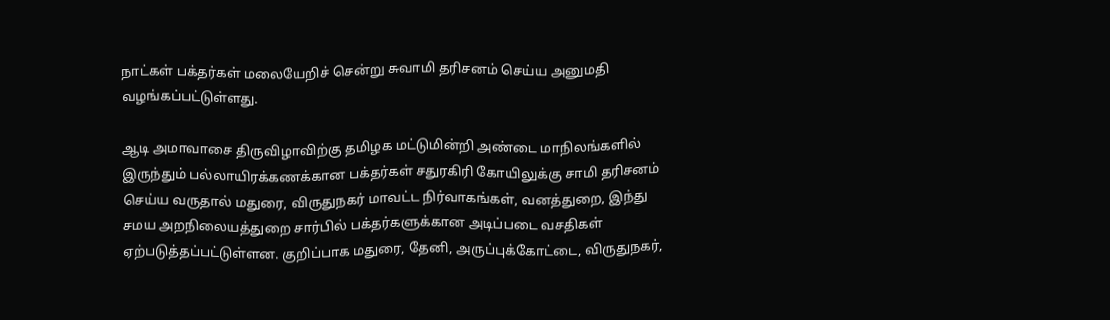நாட்கள் பக்தர்கள் மலையேறிச் சென்று சுவாமி தரிசனம் செய்ய அனுமதி வழங்கப்பட்டுள்ளது.

ஆடி அமாவாசை திருவிழாவிற்கு தமிழக மட்டுமின்றி அண்டை மாநிலங்களில் இருந்தும் பல்லாயிரக்கணக்கான பக்தர்கள் சதுரகிரி கோயிலுக்கு சாமி தரிசனம் செய்ய வருதால் மதுரை, விருதுநகர் மாவட்ட நிர்வாகங்கள், வனத்துறை, இந்து சமய அறநிலையத்துறை சார்பில் பக்தர்களுக்கான அடிப்படை வசதிகள் ஏற்படுத்தப்பட்டுள்ளன. குறிப்பாக மதுரை, தேனி, அருப்புக்கோட்டை, விருதுநகர்,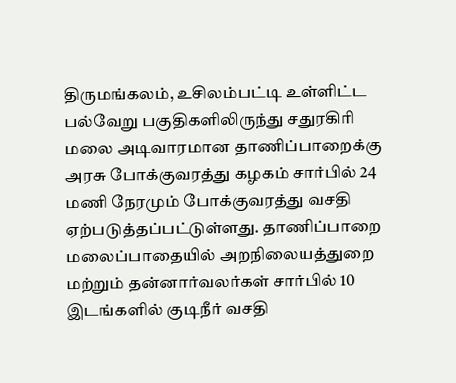திருமங்கலம், உசிலம்பட்டி உள்ளிட்ட பல்வேறு பகுதிகளிலிருந்து சதுரகிரி மலை அடிவாரமான தாணிப்பாறைக்கு அரசு போக்குவரத்து கழகம் சார்பில் 24 மணி நேரமும் போக்குவரத்து வசதி ஏற்படுத்தப்பட்டுள்ளது. தாணிப்பாறை மலைப்பாதையில் அறநிலையத்துறை மற்றும் தன்னார்வலர்கள் சார்பில் 10 இடங்களில் குடிநீர் வசதி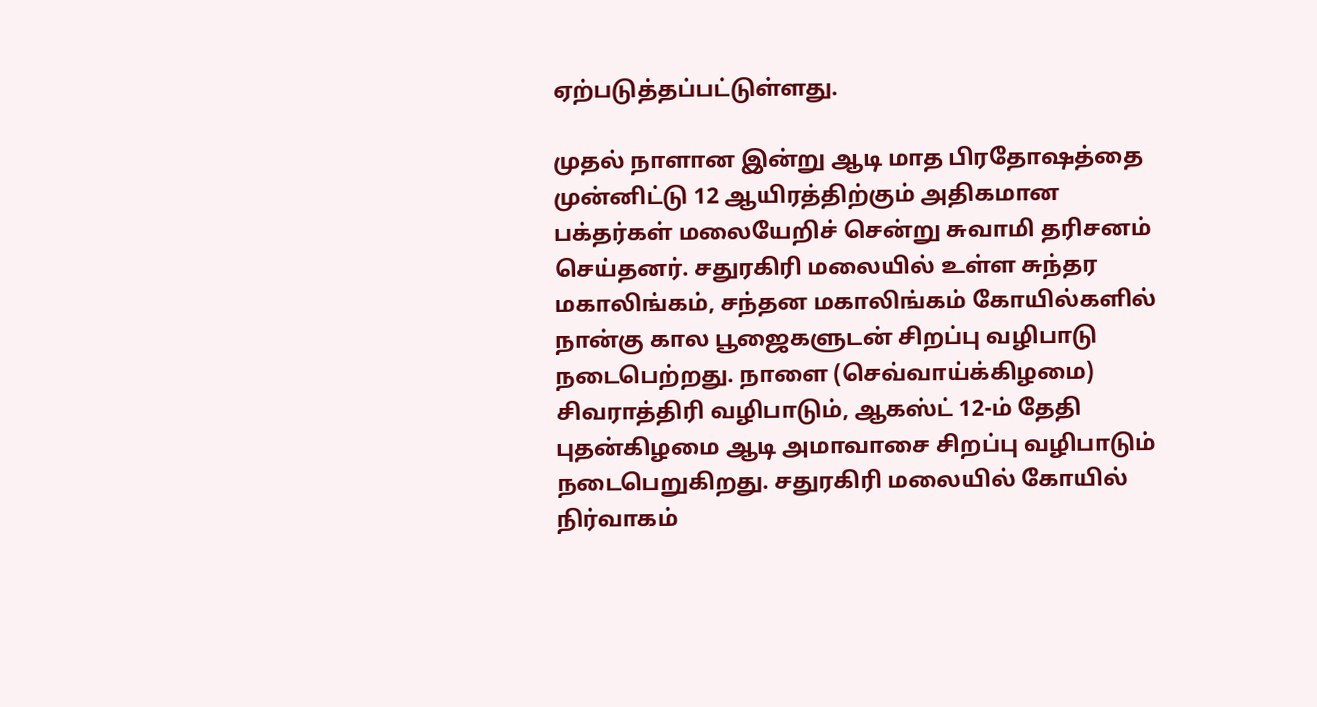ஏற்படுத்தப்பட்டுள்ளது.

முதல் நாளான இன்று ஆடி மாத பிரதோஷத்தை முன்னிட்டு 12 ஆயிரத்திற்கும் அதிகமான பக்தர்கள் மலையேறிச் சென்று சுவாமி தரிசனம் செய்தனர். சதுரகிரி மலையில் உள்ள சுந்தர மகாலிங்கம், சந்தன மகாலிங்கம் கோயில்களில் நான்கு கால பூஜைகளுடன் சிறப்பு வழிபாடு நடைபெற்றது. நாளை (செவ்வாய்க்கிழமை) சிவராத்திரி வழிபாடும், ஆகஸ்ட் 12-ம் தேதி புதன்கிழமை ஆடி அமாவாசை சிறப்பு வழிபாடும் நடைபெறுகிறது. சதுரகிரி மலையில் கோயில் நிர்வாகம்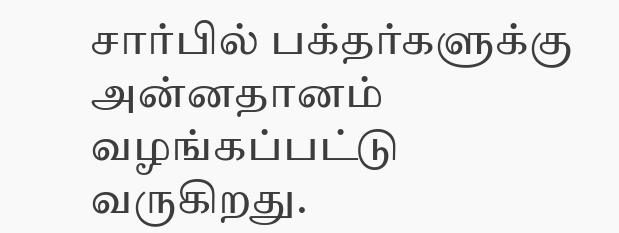சார்பில் பக்தர்களுக்கு அன்னதானம் வழங்கப்பட்டு வருகிறது.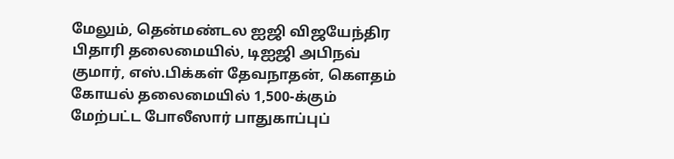மேலும், தென்மண்டல ஐஜி விஜயேந்திர பிதாரி தலைமையில், டிஐஜி அபிநவ் குமார், எஸ்.பிக்கள் தேவநாதன், கௌதம் கோயல் தலைமையில் 1,500-க்கும் மேற்பட்ட போலீஸார் பாதுகாப்புப்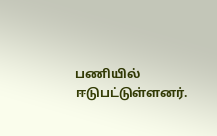பணியில் ஈடுபட்டுள்ளனர்.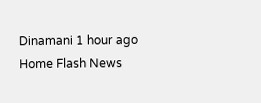Dinamani 1 hour ago
Home Flash News